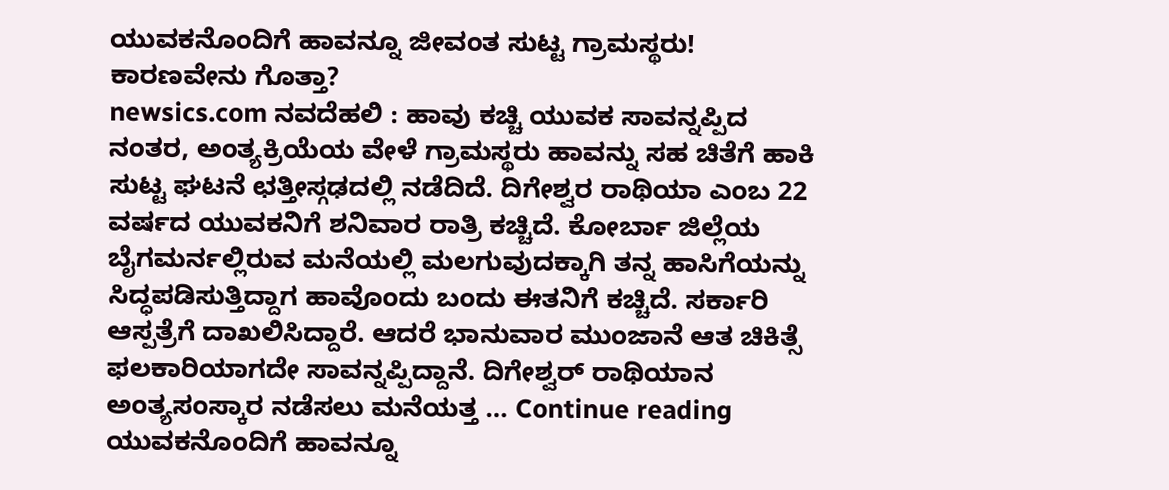ಯುವಕನೊಂದಿಗೆ ಹಾವನ್ನೂ ಜೀವಂತ ಸುಟ್ಟ ಗ್ರಾಮಸ್ಥರು! ಕಾರಣವೇನು ಗೊತ್ತಾ?
newsics.com ನವದೆಹಲಿ : ಹಾವು ಕಚ್ಚಿ ಯುವಕ ಸಾವನ್ನಪ್ಪಿದ ನಂತರ, ಅಂತ್ಯಕ್ರಿಯೆಯ ವೇಳೆ ಗ್ರಾಮಸ್ಥರು ಹಾವನ್ನು ಸಹ ಚಿತೆಗೆ ಹಾಕಿ ಸುಟ್ಟ ಘಟನೆ ಛತ್ತೀಸ್ಗಢದಲ್ಲಿ ನಡೆದಿದೆ. ದಿಗೇಶ್ವರ ರಾಥಿಯಾ ಎಂಬ 22 ವರ್ಷದ ಯುವಕನಿಗೆ ಶನಿವಾರ ರಾತ್ರಿ ಕಚ್ಚಿದೆ. ಕೋರ್ಬಾ ಜಿಲ್ಲೆಯ ಬೈಗಮರ್ನಲ್ಲಿರುವ ಮನೆಯಲ್ಲಿ ಮಲಗುವುದಕ್ಕಾಗಿ ತನ್ನ ಹಾಸಿಗೆಯನ್ನು ಸಿದ್ಧಪಡಿಸುತ್ತಿದ್ದಾಗ ಹಾವೊಂದು ಬಂದು ಈತನಿಗೆ ಕಚ್ಚಿದೆ. ಸರ್ಕಾರಿ ಆಸ್ಪತ್ರೆಗೆ ದಾಖಲಿಸಿದ್ದಾರೆ. ಆದರೆ ಭಾನುವಾರ ಮುಂಜಾನೆ ಆತ ಚಿಕಿತ್ಸೆ ಫಲಕಾರಿಯಾಗದೇ ಸಾವನ್ನಪ್ಪಿದ್ದಾನೆ. ದಿಗೇಶ್ವರ್ ರಾಥಿಯಾನ ಅಂತ್ಯಸಂಸ್ಕಾರ ನಡೆಸಲು ಮನೆಯತ್ತ … Continue reading ಯುವಕನೊಂದಿಗೆ ಹಾವನ್ನೂ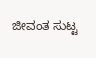ಜೀವಂತ ಸುಟ್ಟ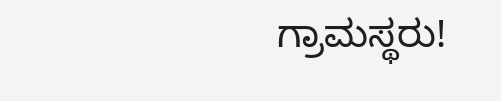ಗ್ರಾಮಸ್ಥರು!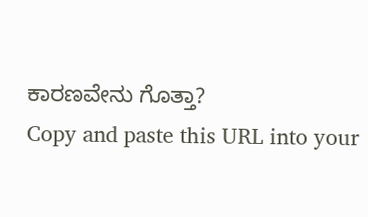ಕಾರಣವೇನು ಗೊತ್ತಾ?
Copy and paste this URL into your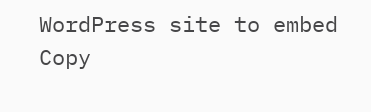WordPress site to embed
Copy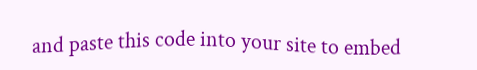and paste this code into your site to embed